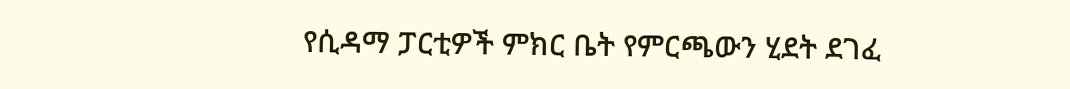የሲዳማ ፓርቲዎች ምክር ቤት የምርጫውን ሂደት ደገፈ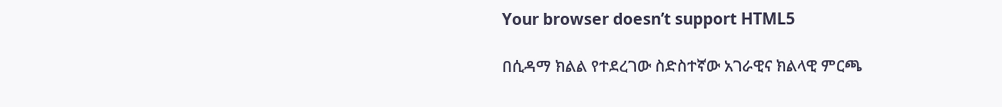Your browser doesn’t support HTML5

በሲዳማ ክልል የተደረገው ስድስተኛው አገራዊና ክልላዊ ምርጫ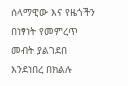ሰላማዊው እና የዜጎችን በነፃነት የመምረጥ መብት ያልገደበ እንደነበረ በክልሉ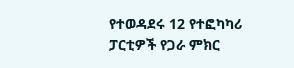የተወዳደሩ 12 የተፎካካሪ ፓርቲዎች የጋራ ምክር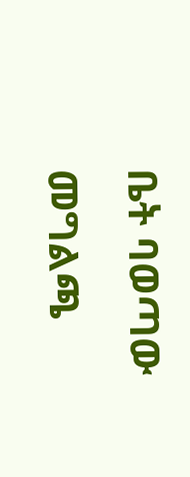ቤት ባወጣው መግልጫ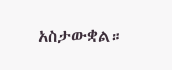አስታውቋል።